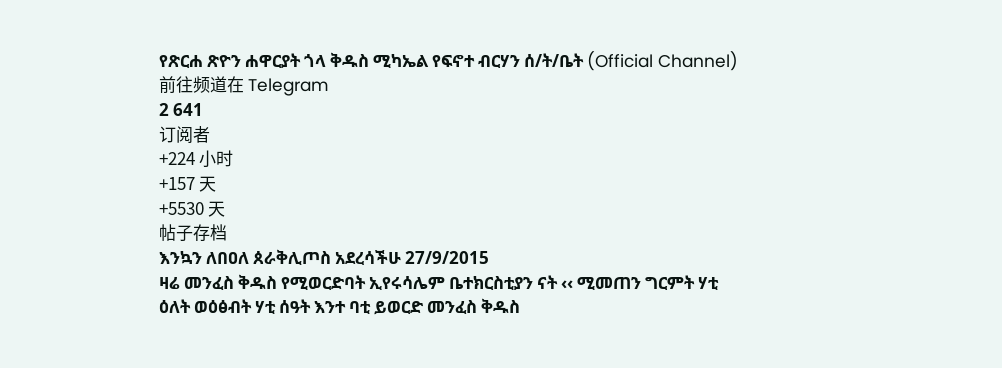የጽርሐ ጽዮን ሐዋርያት ጎላ ቅዱስ ሚካኤል የፍኖተ ብርሃን ሰ/ት/ቤት (Official Channel)
前往频道在 Telegram
2 641
订阅者
+224 小时
+157 天
+5530 天
帖子存档
እንኳን ለበዐለ ጰራቅሊጦስ አደረሳችሁ 27/9/2015
ዛሬ መንፈስ ቅዱስ የሚወርድባት ኢየሩሳሌም ቤተክርስቲያን ናት ‹‹ ሚመጠን ግርምት ሃቲ ዕለት ወዕፅብት ሃቲ ሰዓት እንተ ባቲ ይወርድ መንፈስ ቅዱስ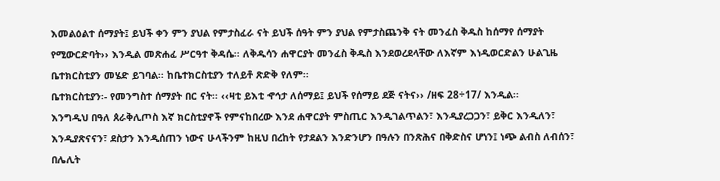እመልዕልተ ሰማያት፤ ይህች ቀን ምን ያህል የምታስፈራ ናት ይህች ሰዓት ምን ያህል የምታስጨንቅ ናት መንፈስ ቅዱስ ከሰማየ ሰማያት የሚውርድባት›› እንዲል መጽሐፈ ሥርዓተ ቅዳሴ፡፡ ለቅዱሳን ሐዋርያት መንፈስ ቅዱስ እንደወረደላቸው ለእኛም እነዲወርድልን ሁልጊዜ ቤተክርስቲያን መሄድ ይገባል፡፡ ከቤተክርስቲያን ተለይቶ ጽድቅ የለም፡፡
ቤተክርስቲያን፡- የመንግስተ ሰማያት በር ናት፡፡ ‹‹ዛቲ ይእቲ ኆኅታ ለሰማይ፤ ይህች የሰማይ ደጅ ናትና›› /ዘፍ 28÷17/ እንዲል፡፡
እንግዲህ በዓለ ጰራቅሊጦስ እኛ ክርስቲያኖች የምናከበረው እንደ ሐዋርያት ምስጢር እንዲገልጥልን፣ እንዲያረጋጋን፣ ይቅር እንዲለን፣ እንዲያጽናናን፣ ደስታን እንዲሰጠን ነውና ሁላችንም ከዚህ በረከት የታደልን እንድንሆን በዓሉን በንጽሕና በቅድስና ሆነን፤ ነጭ ልብስ ለብሰን፣ በሌሊት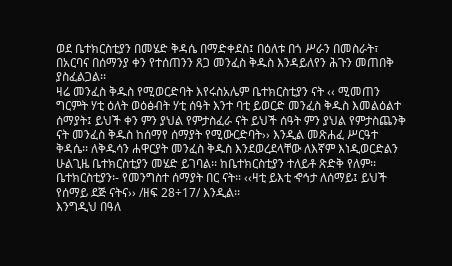ወደ ቤተክርስቲያን በመሄድ ቅዳሴ በማድቀደስ፤ በዕለቱ በጎ ሥራን በመስራት፣ በአርባና በሰማንያ ቀን የተሰጠንን ጸጋ መንፈስ ቅዱስ እንዳይለየን ሕጉን መጠበቅ ያስፈልጋል፡፡
ዛሬ መንፈስ ቅዱስ የሚወርድባት እየሩስአሌም ቤተክርስቲያን ናት ‹‹ ሚመጠን ግርምት ሃቲ ዕለት ወዕፅብት ሃቲ ሰዓት እንተ ባቲ ይወርድ መንፈስ ቅዱስ እመልዕልተ ሰማያት፤ ይህች ቀን ምን ያህል የምታስፈራ ናት ይህች ሰዓት ምን ያህል የምታስጨንቅ ናት መንፈስ ቅዱስ ከሰማየ ሰማያት የሚውርድባት›› እንዲል መጽሐፈ ሥርዓተ ቅዳሴ፡፡ ለቅዱሳን ሐዋርያት መንፈስ ቅዱስ እንደወረደላቸው ለእኛም እነዲወርድልን ሁልጊዜ ቤተክርስቲያን መሄድ ይገባል፡፡ ከቤተክርስቲያን ተለይቶ ጽድቅ የለም፡፡
ቤተክርስቲያን፡- የመንግስተ ሰማያት በር ናት፡፡ ‹‹ዛቲ ይእቲ ኆኅታ ለሰማይ፤ ይህች የሰማይ ደጅ ናትና›› /ዘፍ 28÷17/ እንዲል፡፡
እንግዲህ በዓለ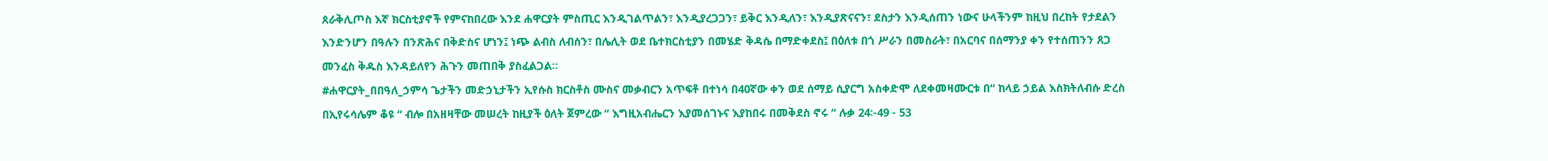ጰራቅሊጦስ እኛ ክርስቲያኖች የምናከበረው እንደ ሐዋርያት ምስጢር እንዲገልጥልን፣ እንዲያረጋጋን፣ ይቅር እንዲለን፣ እንዲያጽናናን፣ ደስታን እንዲሰጠን ነውና ሁላችንም ከዚህ በረከት የታደልን እንድንሆን በዓሉን በንጽሕና በቅድስና ሆነን፤ ነጭ ልብስ ለብሰን፣ በሌሊት ወደ ቤተክርስቲያን በመሄድ ቅዳሴ በማድቀደስ፤ በዕለቱ በጎ ሥራን በመስራት፣ በአርባና በሰማንያ ቀን የተሰጠንን ጸጋ መንፈስ ቅዱስ እንዳይለየን ሕጉን መጠበቅ ያስፈልጋል፡፡
#ሐዋርያት_በበዓለ_ኃምሳ ጌታችን መድኃኒታችን ኢየሱስ ክርስቶስ ሙስና መቃብርን አጥፍቶ በተነሳ በ40ኛው ቀን ወደ ሰማይ ሲያርግ አስቀድሞ ለደቀመዛሙርቱ በ“ ከላይ ኃይል እስክትለብሱ ድረስ በኢየሩሳሌም ቆዩ “ ብሎ በአዘዛቸው መሠረት ከዚያች ዕለት ጀምረው “ እግዚአብሔርን እያመሰገኑና እያከበሩ በመቅደስ ኖሩ “ ሉቃ 24፡-49 - 53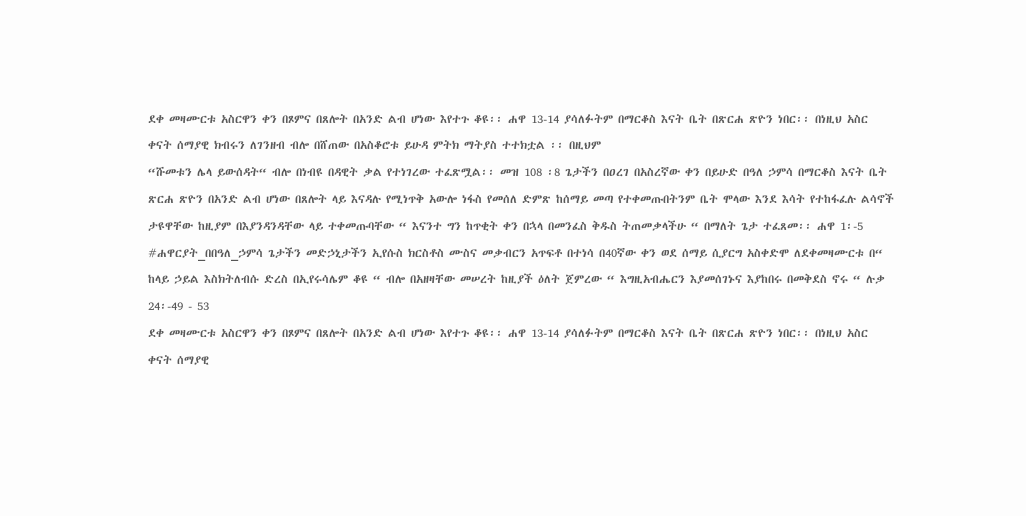ደቀ መዛሙርቱ አስርዋን ቀን በጾምና በጸሎት በአንድ ልብ ሆነው እየተጉ ቆዩ፡፡ ሐዋ 13-14 ያሳለፉትም በማርቆስ እናት ቤት በጽርሐ ጽዮን ነበር፡፡ በነዚህ አስር ቀናት ሰማያዊ ክብሩን ለገንዘብ ብሎ በሸጠው በአስቆሮቱ ይሁዳ ምትክ ማትያስ ተተክቷል ፡፡ በዚህም
“ሹመቱን ሌላ ይውሰዳት“ ብሎ በነብዩ በዳዊት ቃል የተነገረው ተፈጽሟል፡፡ መዝ 108 ፡8 ጌታችን በዐረገ በአስረኛው ቀን በይሁድ በዓለ ኃምሳ በማርቆስ እናት ቤት ጽርሐ ጽዮን በአንድ ልብ ሆነው በጸሎት ላይ እናዳሉ የሚነጥቅ አውሎ ነፋስ የመሰለ ድምጽ ከሰማይ መጣ የተቀመጡበትንም ቤት ሞላው እንደ እሳት የተከፋፈሉ ልሳኖች ታዩዋቸው ከዚያም በእያንዳንዳቸው ላይ ተቀመጡባቸው “ እናንተ ግን ከጥቂት ቀን በኋላ በመንፈስ ቅዱስ ትጠመቃላችሁ “ በማለት ጌታ ተፈጸመ፡፡ ሐዋ 1፡-5
#ሐዋርያት_በበዓለ_ኃምሳ ጌታችን መድኃኒታችን ኢየሱስ ክርስቶስ ሙስና መቃብርን አጥፍቶ በተነሳ በ40ኛው ቀን ወደ ሰማይ ሲያርግ አስቀድሞ ለደቀመዛሙርቱ በ“ ከላይ ኃይል እስክትለብሱ ድረስ በኢየሩሳሌም ቆዩ “ ብሎ በአዘዛቸው መሠረት ከዚያች ዕለት ጀምረው “ እግዚአብሔርን እያመሰገኑና እያከበሩ በመቅደስ ኖሩ “ ሉቃ 24፡-49 - 53
ደቀ መዛሙርቱ አስርዋን ቀን በጾምና በጸሎት በአንድ ልብ ሆነው እየተጉ ቆዩ፡፡ ሐዋ 13-14 ያሳለፉትም በማርቆስ እናት ቤት በጽርሐ ጽዮን ነበር፡፡ በነዚህ አስር ቀናት ሰማያዊ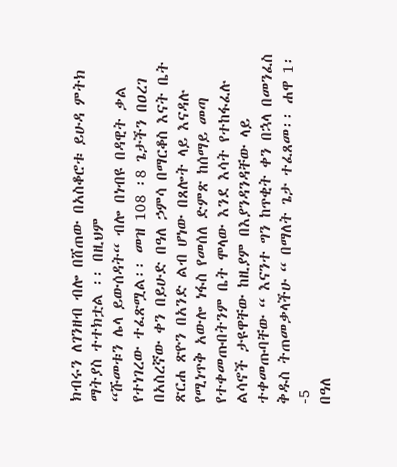ክብሩን ለገንዘብ ብሎ በሸጠው በአስቆሮቱ ይሁዳ ምትክ ማትያስ ተተክቷል ፡፡ በዚህም
“ሹመቱን ሌላ ይውሰዳት“ ብሎ በነብዩ በዳዊት ቃል የተነገረው ተፈጽሟል፡፡ መዝ 108 ፡8 ጌታችን በዐረገ በአስረኛው ቀን በይሁድ በዓለ ኃምሳ በማርቆስ እናት ቤት ጽርሐ ጽዮን በአንድ ልብ ሆነው በጸሎት ላይ እናዳሉ የሚነጥቅ አውሎ ነፋስ የመሰለ ድምጽ ከሰማይ መጣ የተቀመጡበትንም ቤት ሞላው እንደ እሳት የተከፋፈሉ ልሳኖች ታዩዋቸው ከዚያም በእያንዳንዳቸው ላይ ተቀመጡባቸው “ እናንተ ግን ከጥቂት ቀን በኋላ በመንፈስ ቅዱስ ትጠመቃላችሁ “ በማለት ጌታ ተፈጸመ፡፡ ሐዋ 1፡-5
በዓለ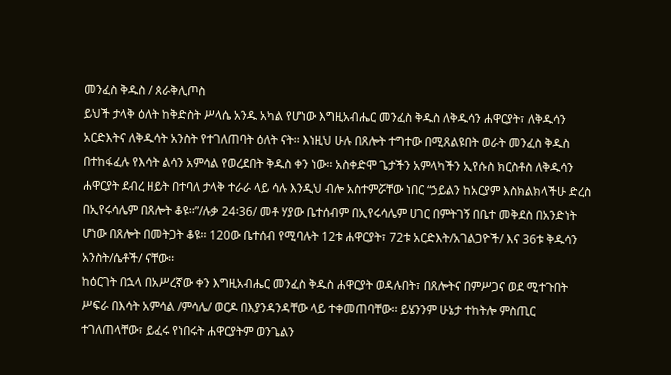መንፈስ ቅዱስ / ጰራቅሊጦስ
ይህች ታላቅ ዕለት ከቅድስት ሥላሴ አንዱ አካል የሆነው እግዚአብሔር መንፈስ ቅዱስ ለቅዱሳን ሐዋርያት፣ ለቅዱሳን አርድእትና ለቅዱሳት አንስት የተገለጠባት ዕለት ናት፡፡ እነዚህ ሁሉ በጸሎት ተግተው በሚጸልዩበት ወራት መንፈስ ቅዱስ በተከፋፈሉ የእሳት ልሳን አምሳል የወረደበት ቅዱስ ቀን ነው፡፡ አስቀድሞ ጌታችን አምላካችን ኢየሱስ ክርስቶስ ለቅዱሳን ሐዋርያት ደብረ ዘይት በተባለ ታላቅ ተራራ ላይ ሳሉ እንዲህ ብሎ አስተምሯቸው ነበር “ኃይልን ከአርያም እስክልክላችሁ ድረስ በኢየሩሳሌም በጸሎት ቆዩ፡፡”/ሉቃ 24፡36/ መቶ ሃያው ቤተሰብም በኢየሩሳሌም ሀገር በምትገኝ በቤተ መቅደስ በአንድነት ሆነው በጸሎት በመትጋት ቆዩ፡፡ 120ው ቤተሰብ የሚባሉት 12ቱ ሐዋርያት፣ 72ቱ አርድእት/አገልጋዮች/ እና 36ቱ ቅዱሳን አንስት/ሴቶች/ ናቸው፡፡
ከዕርገት በኋላ በአሥረኛው ቀን እግዚአብሔር መንፈስ ቅዱስ ሐዋርያት ወዳሉበት፣ በጸሎትና በምሥጋና ወደ ሚተጉበት ሥፍራ በእሳት አምሳል /ምሳሌ/ ወርዶ በእያንዳንዳቸው ላይ ተቀመጠባቸው፡፡ ይሄንንም ሁኔታ ተከትሎ ምስጢር ተገለጠላቸው፣ ይፈሩ የነበሩት ሐዋርያትም ወንጌልን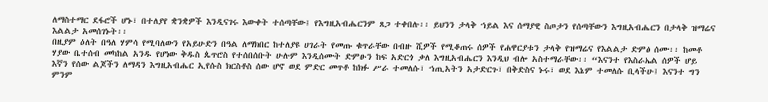ለማስተማር ደፋሮች ሆኑ፣ በተለያየ ቋንቋዎች እንዲናገሩ እውቀት ተሰጣቸው፤ የእግዚአብሔርንም ጸጋ ተቀበሉ፡፡ ይህንን ታላቅ ኀይል እና ሰማያዊ ስጦታን የሰጣቸውን እግዚአብሔርን በታላቅ ዝማሬና እልልታ አመሰገኑት፡፡
በዚያም ዕለት በዓለ ሃምሳ የሚባለውን የአይሁድን በዓል ለማክበር ከተለያዩ ሀገራት የመጡ ቁጥራቸው በብዙ ሺዎች የሚቆጠሩ ሰዎች የሐዋርያቱን ታላቅ የዝማሬና የእልልታ ድምፅ ሰሙ፡፡ ከመቶ ሃያው ቤተሰብ መካከል አንዱ የሆነው ቅዱስ ጴጥሮስ የተሰበሰቡት ሁሉም እንዲሰሙት ድምፁን ከፍ አድርጎ ቃለ እግዚአብሔርን እንዲህ ብሎ አስተማራቸው፡፡ “እናንተ የእስራኤል ሰዎች ሆይ እኛን የሰው ልጆችን ለማዳን እግዚአብሔር ኢየሱስ ክርስቶስ ሰው ሆኖ ወደ ምድር መጥቶ ከክፉ ሥራ ተመለሱ፣ ኀጢአትን አታድርጉ፣ በቅድስና ኑሩ፣ ወደ እኔም ተመለሱ ቢላችሁ፤ እናንተ ግን ምንም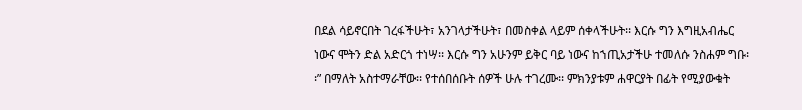በደል ሳይኖርበት ገረፋችሁት፣ አንገላታችሁት፣ በመስቀል ላይም ሰቀላችሁት፡፡ እርሱ ግን እግዚአብሔር ነውና ሞትን ድል አድርጎ ተነሣ፡፡ እርሱ ግን አሁንም ይቅር ባይ ነውና ከኀጢአታችሁ ተመለሱ ንስሐም ግቡ፡፡” በማለት አስተማራቸው፡፡ የተሰበሰቡት ሰዎች ሁሉ ተገረሙ፡፡ ምክንያቱም ሐዋርያት በፊት የሚያውቁት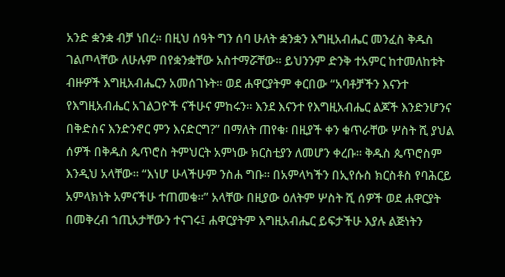አንድ ቋንቋ ብቻ ነበረ፡፡ በዚህ ሰዓት ግን ሰባ ሁለት ቋንቋን እግዚአብሔር መንፈስ ቅዱስ ገልጦላቸው ለሁሉም በየቋንቋቸው አስተማሯቸው፡፡ ይህንንም ድንቅ ተአምር ከተመለከቱት ብዙዎች እግዚአብሔርን አመሰገኑት፡፡ ወደ ሐዋርያትም ቀርበው “አባቶቻችን እናንተ የእግዚአብሔር አገልጋዮች ናችሁና ምከሩን፡፡ እንደ እናንተ የእግዚአብሔር ልጆች እንድንሆንና በቅድስና እንድንኖር ምን እናድርግ?” በማለት ጠየቁ፡ በዚያች ቀን ቁጥራቸው ሦስት ሺ ያህል ሰዎች በቅዱስ ጴጥሮስ ትምህርት አምነው ክርስቲያን ለመሆን ቀረቡ፡፡ ቅዱስ ጴጥሮስም እንዲህ አላቸው፡፡ “እነሆ ሁላችሁም ንስሐ ግቡ፡፡ በአምላካችን በኢየሱስ ክርስቶስ የባሕርይ አምላክነት አምናችሁ ተጠመቁ፡፡” አላቸው በዚያው ዕለትም ሦስት ሺ ሰዎች ወደ ሐዋርያት በመቅረብ ኀጢአታቸውን ተናገሩ፤ ሐዋርያትም እግዚአብሔር ይፍታችሁ እያሉ ልጅነትን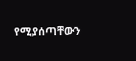የሚያሰጣቸውን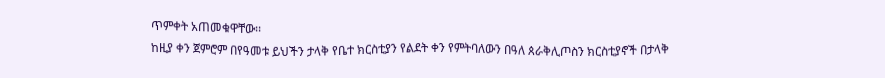ጥምቀት አጠመቁዋቸው፡፡
ከዚያ ቀን ጀምሮም በየዓመቱ ይህችን ታላቅ የቤተ ክርስቲያን የልደት ቀን የምትባለውን በዓለ ጰራቅሊጦስን ክርስቲያኖች በታላቅ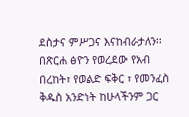ደስታና ምሥጋና እናከብራታለን፡፡
በጽርሐ ፅዮን የወረደው የአብ በረከት፣ የወልድ ፍቅር ፣ የመንፈስ ቅዱስ አንድነት ከሁላችንም ጋር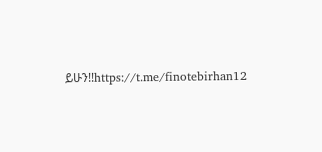ይሁን!!https://t.me/finotebirhan12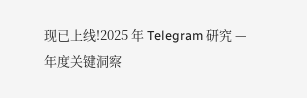现已上线!2025 年 Telegram 研究 — 年度关键洞察